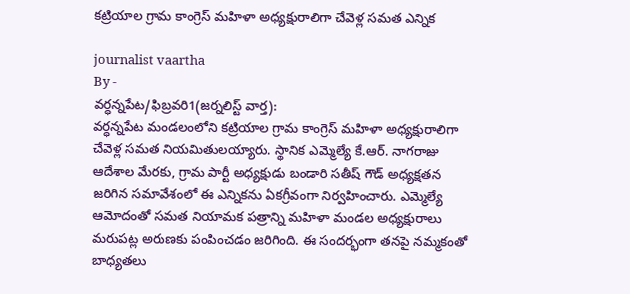కట్రియాల గ్రామ కాంగ్రెస్ మహిళా అధ్యక్షురాలిగా చేవెళ్ల సమత ఎన్నిక

journalist vaartha
By -
వర్ధన్నపేట/ఫిబ్రవరి1(జర్నలిస్ట్ వార్త):
వర్ధన్నపేట మండలంలోని కట్రియాల గ్రామ కాంగ్రెస్ మహిళా అధ్యక్షురాలిగా చేవెళ్ల సమత నియమితులయ్యారు. స్థానిక ఎమ్మెల్యే కే.ఆర్. నాగరాజు ఆదేశాల మేరకు, గ్రామ పార్టీ అధ్యక్షుడు బండారి సతీష్ గౌడ్ అధ్యక్షతన జరిగిన సమావేశంలో ఈ ఎన్నికను ఏకగ్రీవంగా నిర్వహించారు. ఎమ్మెల్యే ఆమోదంతో సమత నియామక పత్రాన్ని మహిళా మండల అధ్యక్షురాలు మరుపట్ల అరుణకు పంపించడం జరిగింది. ఈ సందర్భంగా తనపై నమ్మకంతో బాధ్యతలు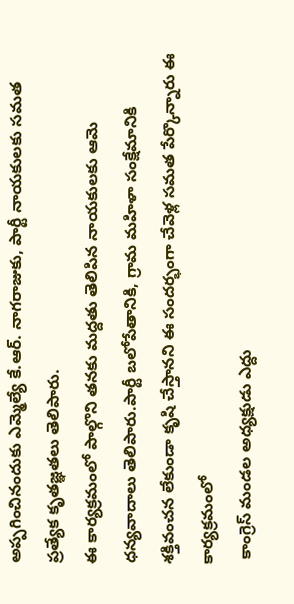అప్పగించినందుకు ఎమ్మెల్యే కే.ఆర్. నాగరాజుకు, పార్టీ నాయకులకు సమత ప్రత్యేక కృతజ్ఞతలు తెలిపారు.
ఈ కార్యక్రమంలో పాల్గొని తనకు మద్దతు తెలిపిన నాయకులకు ఆమె ధన్యవాదాలు తెలిపారు.పార్టీ బలోపేతానికి, గ్రామ మహిళా సంక్షేమానికి శక్తివంచన లేకుండా కృషి చేస్తానని ఈ సందర్భంగా చేవెళ్ల సమత పేర్కొన్నారు ఈ కార్యక్రమంలో
 కాంగ్రెస్ మండల అధ్యక్షుడు ఎద్దు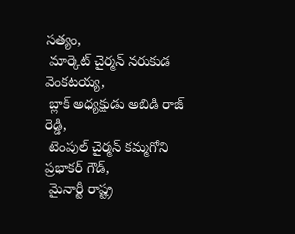సత్యం,
 మార్కెట్ చైర్మన్ నరుకుడ వెంకటయ్య,
 బ్లాక్ అధ్యక్షుడు అబిడి రాజ్ రెడ్డి,
 టెంపుల్ చైర్మన్ కమ్మగోని ప్రభాకర్ గౌడ్,
 మైనార్టీ రాష్ట్ర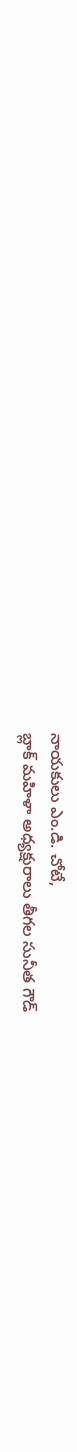నాయకులు ఎం.డి. చోటే,
బ్లాక్ మహిళా అధ్యక్షురాలు తీగల సునీత గౌడ్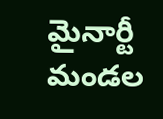మైనార్టీ మండల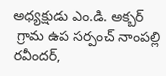అధ్యక్షుడు ఎం.డి. అక్బర్
 గ్రామ ఉప సర్పంచ్ నాంపల్లి రవీందర్,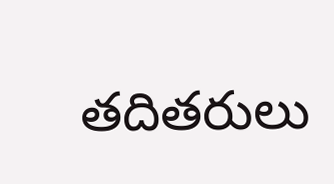తదితరులు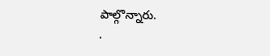పాల్గొన్నారు.
.